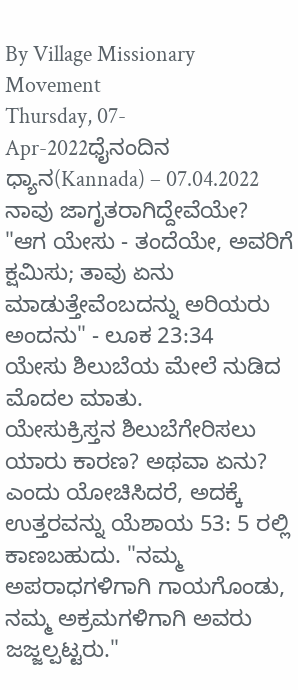By Village Missionary Movement
Thursday, 07-Apr-2022ಧೈನಂದಿನ ಧ್ಯಾನ(Kannada) – 07.04.2022
ನಾವು ಜಾಗೃತರಾಗಿದ್ದೇವೆಯೇ?
"ಆಗ ಯೇಸು - ತಂದೆಯೇ, ಅವರಿಗೆ ಕ್ಷವಿುಸು; ತಾವು ಏನು ಮಾಡುತ್ತೇವೆಂಬದನ್ನು ಅರಿಯರು ಅಂದನು" - ಲೂಕ 23:34
ಯೇಸು ಶಿಲುಬೆಯ ಮೇಲೆ ನುಡಿದ ಮೊದಲ ಮಾತು.
ಯೇಸುಕ್ರಿಸ್ತನ ಶಿಲುಬೆಗೇರಿಸಲು ಯಾರು ಕಾರಣ? ಅಥವಾ ಏನು? ಎಂದು ಯೋಚಿಸಿದರೆ, ಅದಕ್ಕೆ ಉತ್ತರವನ್ನು ಯೆಶಾಯ 53: 5 ರಲ್ಲಿ ಕಾಣಬಹುದು. "ನಮ್ಮ ಅಪರಾಧಗಳಿಗಾಗಿ ಗಾಯಗೊಂಡು, ನಮ್ಮ ಅಕ್ರಮಗಳಿಗಾಗಿ ಅವರು ಜಜ್ಜಲ್ಪಟ್ಟರು."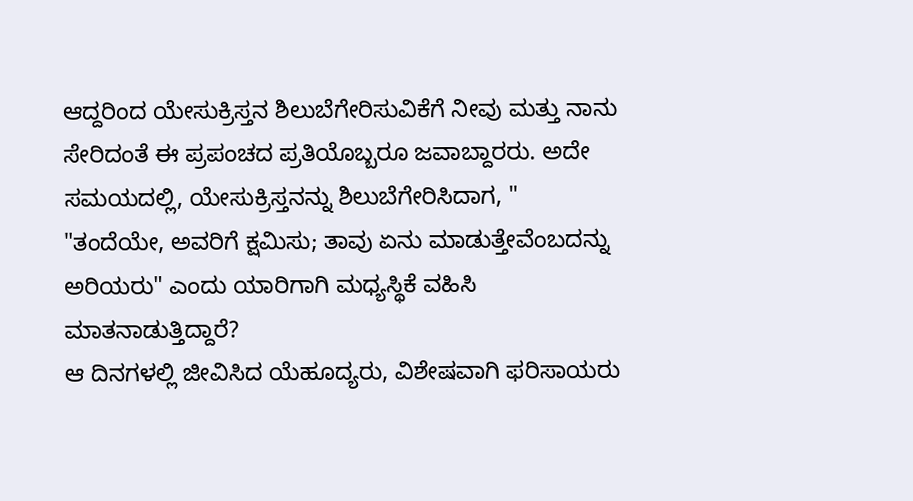ಆದ್ದರಿಂದ ಯೇಸುಕ್ರಿಸ್ತನ ಶಿಲುಬೆಗೇರಿಸುವಿಕೆಗೆ ನೀವು ಮತ್ತು ನಾನು ಸೇರಿದಂತೆ ಈ ಪ್ರಪಂಚದ ಪ್ರತಿಯೊಬ್ಬರೂ ಜವಾಬ್ದಾರರು. ಅದೇ ಸಮಯದಲ್ಲಿ, ಯೇಸುಕ್ರಿಸ್ತನನ್ನು ಶಿಲುಬೆಗೇರಿಸಿದಾಗ, "
"ತಂದೆಯೇ, ಅವರಿಗೆ ಕ್ಷವಿುಸು; ತಾವು ಏನು ಮಾಡುತ್ತೇವೆಂಬದನ್ನು ಅರಿಯರು" ಎಂದು ಯಾರಿಗಾಗಿ ಮಧ್ಯಸ್ಥಿಕೆ ವಹಿಸಿ ಮಾತನಾಡುತ್ತಿದ್ದಾರೆ?
ಆ ದಿನಗಳಲ್ಲಿ ಜೀವಿಸಿದ ಯೆಹೂದ್ಯರು, ವಿಶೇಷವಾಗಿ ಫರಿಸಾಯರು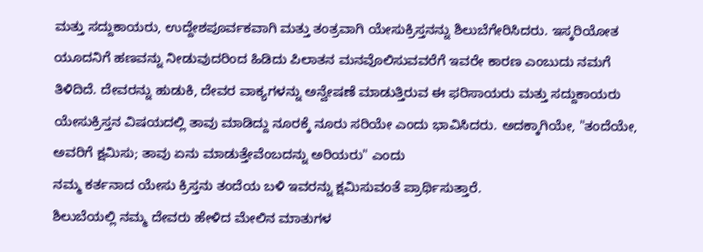ಮತ್ತು ಸದ್ದುಕಾಯರು, ಉದ್ದೇಶಪೂರ್ವಕವಾಗಿ ಮತ್ತು ತಂತ್ರವಾಗಿ ಯೇಸುಕ್ರಿಸ್ತನನ್ನು ಶಿಲುಬೆಗೇರಿಸಿದರು. ಇಸ್ಕರಿಯೋತ ಯೂದನಿಗೆ ಹಣವನ್ನು ನೀಡುವುದರಿಂದ ಹಿಡಿದು ಪಿಲಾತನ ಮನವೊಲಿಸುವವರೆಗೆ ಇವರೇ ಕಾರಣ ಎಂಬುದು ನಮಗೆ ತಿಳಿದಿದೆ. ದೇವರನ್ನು ಹುಡುಕಿ, ದೇವರ ವಾಕ್ಯಗಳನ್ನು ಅನ್ವೇಷಣೆ ಮಾಡುತ್ತಿರುವ ಈ ಫರಿಸಾಯರು ಮತ್ತು ಸದ್ದುಕಾಯರು ಯೇಸುಕ್ರಿಸ್ತನ ವಿಷಯದಲ್ಲಿ ತಾವು ಮಾಡಿದ್ದು ನೂರಕ್ಕೆ ನೂರು ಸರಿಯೇ ಎಂದು ಭಾವಿಸಿದರು. ಅದಕ್ಕಾಗಿಯೇ, "ತಂದೆಯೇ, ಅವರಿಗೆ ಕ್ಷವಿುಸು; ತಾವು ಏನು ಮಾಡುತ್ತೇವೆಂಬದನ್ನು ಅರಿಯರು" ಎಂದು
ನಮ್ಮ ಕರ್ತನಾದ ಯೇಸು ಕ್ರಿಸ್ತನು ತಂದೆಯ ಬಳಿ ಇವರನ್ನು ಕ್ಷಮಿಸುವಂತೆ ಪ್ರಾರ್ಥಿಸುತ್ತಾರೆ.
ಶಿಲುಬೆಯಲ್ಲಿ ನಮ್ಮ ದೇವರು ಹೇಳಿದ ಮೇಲಿನ ಮಾತುಗಳ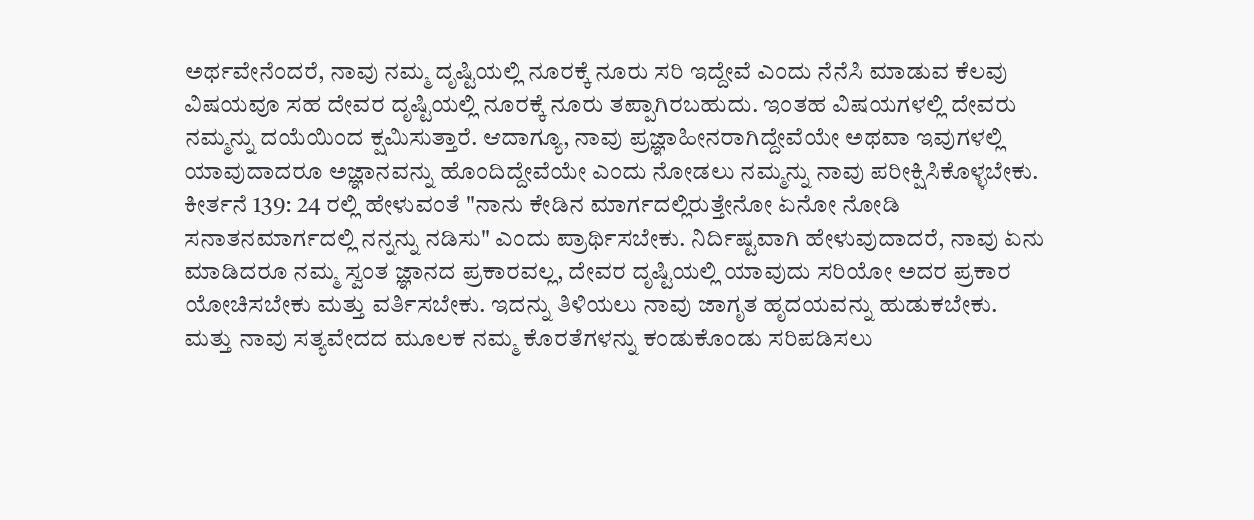ಅರ್ಥವೇನೆಂದರೆ, ನಾವು ನಮ್ಮ ದೃಷ್ಟಿಯಲ್ಲಿ ನೂರಕ್ಕೆ ನೂರು ಸರಿ ಇದ್ದೇವೆ ಎಂದು ನೆನೆಸಿ ಮಾಡುವ ಕೆಲವು ವಿಷಯವೂ ಸಹ ದೇವರ ದೃಷ್ಟಿಯಲ್ಲಿ ನೂರಕ್ಕೆ ನೂರು ತಪ್ಪಾಗಿರಬಹುದು. ಇಂತಹ ವಿಷಯಗಳಲ್ಲಿ ದೇವರು ನಮ್ಮನ್ನು ದಯೆಯಿಂದ ಕ್ಷಮಿಸುತ್ತಾರೆ. ಆದಾಗ್ಯೂ, ನಾವು ಪ್ರಜ್ಞಾಹೀನರಾಗಿದ್ದೇವೆಯೇ ಅಥವಾ ಇವುಗಳಲ್ಲಿ ಯಾವುದಾದರೂ ಅಜ್ಞಾನವನ್ನು ಹೊಂದಿದ್ದೇವೆಯೇ ಎಂದು ನೋಡಲು ನಮ್ಮನ್ನು ನಾವು ಪರೀಕ್ಷಿಸಿಕೊಳ್ಳಬೇಕು. ಕೀರ್ತನೆ 139: 24 ರಲ್ಲಿ ಹೇಳುವಂತೆ "ನಾನು ಕೇಡಿನ ಮಾರ್ಗದಲ್ಲಿರುತ್ತೇನೋ ಏನೋ ನೋಡಿ ಸನಾತನಮಾರ್ಗದಲ್ಲಿ ನನ್ನನ್ನು ನಡಿಸು" ಎಂದು ಪ್ರಾರ್ಥಿಸಬೇಕು. ನಿರ್ದಿಷ್ಟವಾಗಿ ಹೇಳುವುದಾದರೆ, ನಾವು ಏನು ಮಾಡಿದರೂ ನಮ್ಮ ಸ್ವಂತ ಜ್ಞಾನದ ಪ್ರಕಾರವಲ್ಲ, ದೇವರ ದೃಷ್ಟಿಯಲ್ಲಿ ಯಾವುದು ಸರಿಯೋ ಅದರ ಪ್ರಕಾರ ಯೋಚಿಸಬೇಕು ಮತ್ತು ವರ್ತಿಸಬೇಕು. ಇದನ್ನು ತಿಳಿಯಲು ನಾವು ಜಾಗೃತ ಹೃದಯವನ್ನು ಹುಡುಕಬೇಕು. ಮತ್ತು ನಾವು ಸತ್ಯವೇದದ ಮೂಲಕ ನಮ್ಮ ಕೊರತೆಗಳನ್ನು ಕಂಡುಕೊಂಡು ಸರಿಪಡಿಸಲು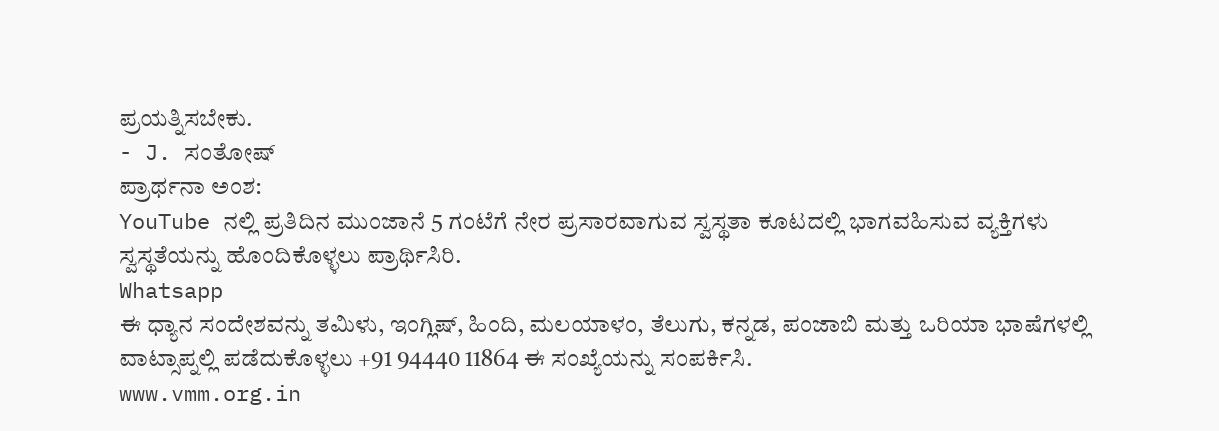ಪ್ರಯತ್ನಿಸಬೇಕು.
- J. ಸಂತೋಷ್
ಪ್ರಾರ್ಥನಾ ಅಂಶ:
YouTube ನಲ್ಲಿ ಪ್ರತಿದಿನ ಮುಂಜಾನೆ 5 ಗಂಟೆಗೆ ನೇರ ಪ್ರಸಾರವಾಗುವ ಸ್ವಸ್ಥತಾ ಕೂಟದಲ್ಲಿ ಭಾಗವಹಿಸುವ ವ್ಯಕ್ತಿಗಳು ಸ್ವಸ್ಥತೆಯನ್ನು ಹೊಂದಿಕೊಳ್ಳಲು ಪ್ರಾರ್ಥಿಸಿರಿ.
Whatsapp
ಈ ಧ್ಯಾನ ಸಂದೇಶವನ್ನು ತಮಿಳು, ಇಂಗ್ಲಿಷ್, ಹಿಂದಿ, ಮಲಯಾಳಂ, ತೆಲುಗು, ಕನ್ನಡ, ಪಂಜಾಬಿ ಮತ್ತು ಒರಿಯಾ ಭಾಷೆಗಳಲ್ಲಿ ವಾಟ್ಸಾಪ್ನಲ್ಲಿ ಪಡೆದುಕೊಳ್ಳಲು +91 94440 11864 ಈ ಸಂಖ್ಯೆಯನ್ನು ಸಂಪರ್ಕಿಸಿ.
www.vmm.org.in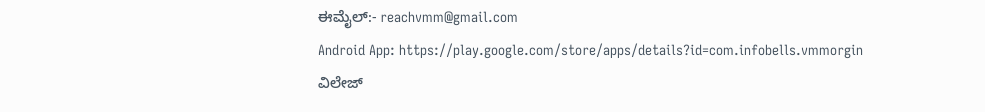ಈಮೈಲ್:- reachvmm@gmail.com
Android App: https://play.google.com/store/apps/details?id=com.infobells.vmmorgin
ವಿಲೇಜ್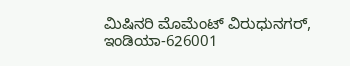ಮಿಷಿನರಿ ಮೊಮೆಂಟ್ ವಿರುಧುನಗರ್, ಇಂಡಿಯಾ-626001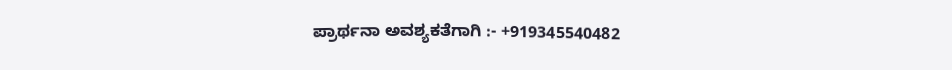ಪ್ರಾರ್ಥನಾ ಅವಶ್ಯಕತೆಗಾಗಿ :- +919345540482